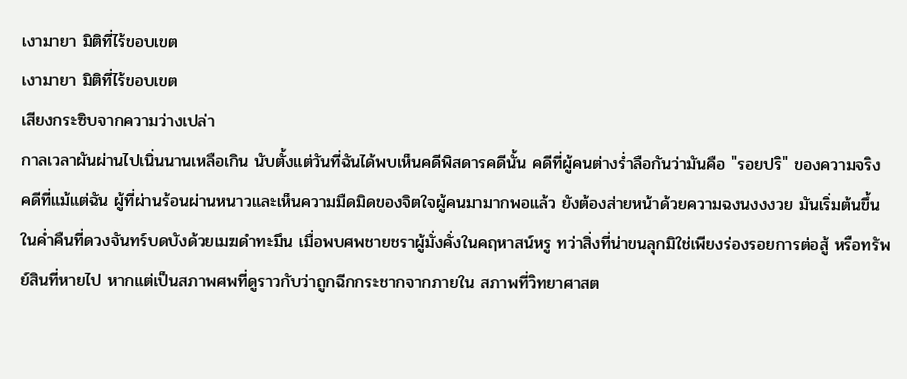เงามายา มิติที่ไร้ขอบเขต
เงามายา มิติที่ไร้ขอบเขต
เสียงกระซิบจากความว่างเปล่า
กาลเวลาผันผ่านไปเนิ่นนานเหลือเกิน นับตั้งแต่วันที่ฉันได้พบเห็นคดีพิสดารคดีนั้น คดีที่ผู้คนต่างร่ำลือกันว่ามันคือ "รอยปริ" ของความจริง คดีที่แม้แต่ฉัน ผู้ที่ผ่านร้อนผ่านหนาวและเห็นความมืดมิดของจิตใจผู้คนมามากพอแล้ว ยังต้องส่ายหน้าด้วยความฉงนงงงวย มันเริ่มต้นขึ้นในค่ำคืนที่ดวงจันทร์บดบังด้วยเมฆดำทะมึน เมื่อพบศพชายชราผู้มั่งคั่งในคฤหาสน์หรู ทว่าสิ่งที่น่าขนลุกมิใช่เพียงร่องรอยการต่อสู้ หรือทรัพย์สินที่หายไป หากแต่เป็นสภาพศพที่ดูราวกับว่าถูกฉีกกระชากจากภายใน สภาพที่วิทยาศาสต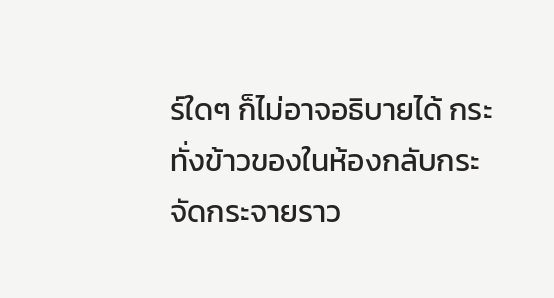ร์ใดๆ ก็ไม่อาจอธิบายได้ กระทั่งข้าวของในห้องกลับกระจัดกระจายราว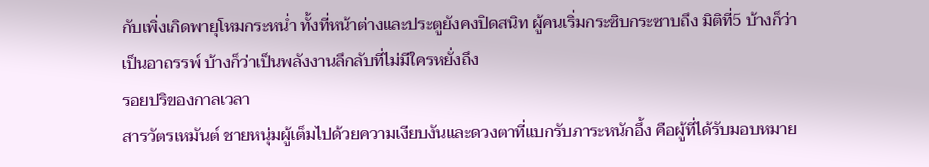กับเพิ่งเกิดพายุโหมกระหน่ำ ทั้งที่หน้าต่างและประตูยังคงปิดสนิท ผู้คนเริ่มกระซิบกระซาบถึง มิติที่5 บ้างก็ว่าเป็นอาถรรพ์ บ้างก็ว่าเป็นพลังงานลึกลับที่ไม่มีใครหยั่งถึง
รอยปริของกาลเวลา
สารวัตรเหมันต์ ชายหนุ่มผู้เต็มไปด้วยความเงียบงันและดวงตาที่แบกรับภาระหนักอึ้ง คือผู้ที่ได้รับมอบหมาย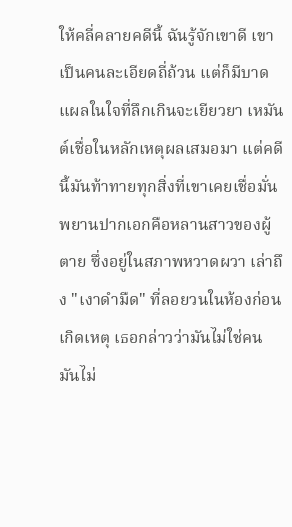ให้คลี่คลายคดีนี้ ฉันรู้จักเขาดี เขาเป็นคนละเอียดถี่ถ้วน แต่ก็มีบาดแผลในใจที่ลึกเกินจะเยียวยา เหมันต์เชื่อในหลักเหตุผลเสมอมา แต่คดีนี้มันท้าทายทุกสิ่งที่เขาเคยเชื่อมั่น พยานปากเอกคือหลานสาวของผู้ตาย ซึ่งอยู่ในสภาพหวาดผวา เล่าถึง "เงาดำมืด" ที่ลอยวนในห้องก่อนเกิดเหตุ เธอกล่าวว่ามันไม่ใช่คน มันไม่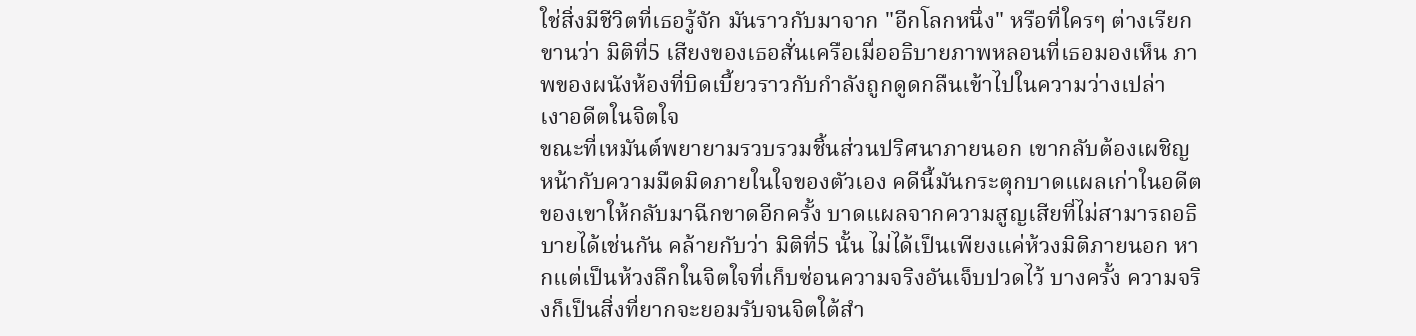ใช่สิ่งมีชีวิตที่เธอรู้จัก มันราวกับมาจาก "อีกโลกหนึ่ง" หรือที่ใครๆ ต่างเรียกขานว่า มิติที่5 เสียงของเธอสั่นเครือเมื่ออธิบายภาพหลอนที่เธอมองเห็น ภาพของผนังห้องที่บิดเบี้ยวราวกับกำลังถูกดูดกลืนเข้าไปในความว่างเปล่า
เงาอดีตในจิตใจ
ขณะที่เหมันต์พยายามรวบรวมชิ้นส่วนปริศนาภายนอก เขากลับต้องเผชิญหน้ากับความมืดมิดภายในใจของตัวเอง คดีนี้มันกระตุกบาดแผลเก่าในอดีตของเขาให้กลับมาฉีกขาดอีกครั้ง บาดแผลจากความสูญเสียที่ไม่สามารถอธิบายได้เช่นกัน คล้ายกับว่า มิติที่5 นั้น ไม่ได้เป็นเพียงแค่ห้วงมิติภายนอก หากแต่เป็นห้วงลึกในจิตใจที่เก็บซ่อนความจริงอันเจ็บปวดไว้ บางครั้ง ความจริงก็เป็นสิ่งที่ยากจะยอมรับจนจิตใต้สำ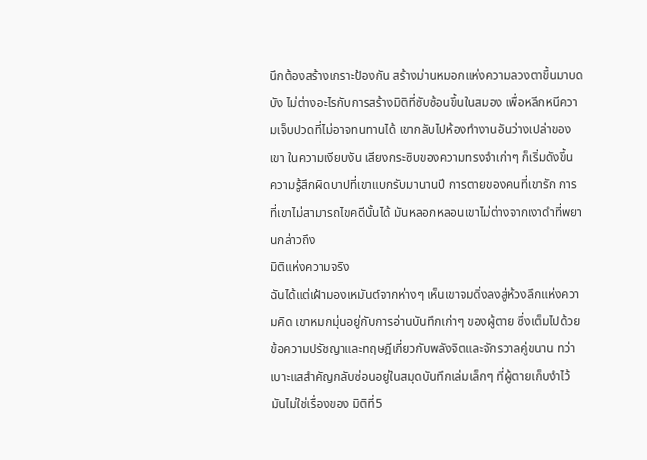นึกต้องสร้างเกราะป้องกัน สร้างม่านหมอกแห่งความลวงตาขึ้นมาบดบัง ไม่ต่างอะไรกับการสร้างมิติที่ซับซ้อนขึ้นในสมอง เพื่อหลีกหนีความเจ็บปวดที่ไม่อาจทนทานได้ เขากลับไปห้องทำงานอันว่างเปล่าของเขา ในความเงียบงัน เสียงกระซิบของความทรงจำเก่าๆ ก็เริ่มดังขึ้น ความรู้สึกผิดบาปที่เขาแบกรับมานานปี การตายของคนที่เขารัก การที่เขาไม่สามารถไขคดีนั้นได้ มันหลอกหลอนเขาไม่ต่างจากเงาดำที่พยานกล่าวถึง
มิติแห่งความจริง
ฉันได้แต่เฝ้ามองเหมันต์จากห่างๆ เห็นเขาจมดิ่งลงสู่ห้วงลึกแห่งความคิด เขาหมกมุ่นอยู่กับการอ่านบันทึกเก่าๆ ของผู้ตาย ซึ่งเต็มไปด้วยข้อความปรัชญาและทฤษฎีเกี่ยวกับพลังจิตและจักรวาลคู่ขนาน ทว่าเบาะแสสำคัญกลับซ่อนอยู่ในสมุดบันทึกเล่มเล็กๆ ที่ผู้ตายเก็บงำไว้ มันไม่ใช่เรื่องของ มิติที่5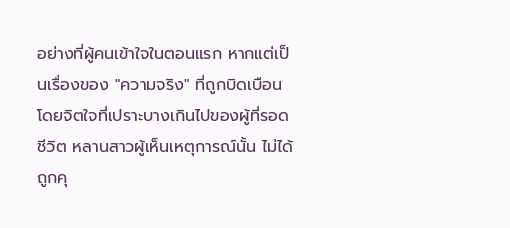อย่างที่ผู้คนเข้าใจในตอนแรก หากแต่เป็นเรื่องของ "ความจริง" ที่ถูกบิดเบือนโดยจิตใจที่เปราะบางเกินไปของผู้ที่รอดชีวิต หลานสาวผู้เห็นเหตุการณ์นั้น ไม่ได้ถูกคุ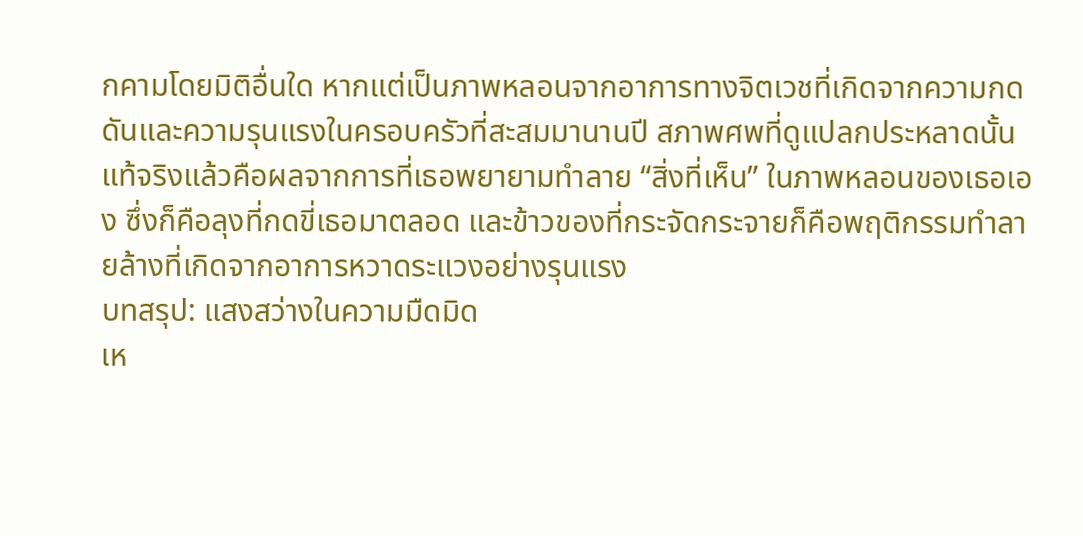กคามโดยมิติอื่นใด หากแต่เป็นภาพหลอนจากอาการทางจิตเวชที่เกิดจากความกดดันและความรุนแรงในครอบครัวที่สะสมมานานปี สภาพศพที่ดูแปลกประหลาดนั้น แท้จริงแล้วคือผลจากการที่เธอพยายามทำลาย “สิ่งที่เห็น” ในภาพหลอนของเธอเอง ซึ่งก็คือลุงที่กดขี่เธอมาตลอด และข้าวของที่กระจัดกระจายก็คือพฤติกรรมทำลายล้างที่เกิดจากอาการหวาดระแวงอย่างรุนแรง
บทสรุป: แสงสว่างในความมืดมิด
เห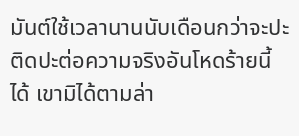มันต์ใช้เวลานานนับเดือนกว่าจะปะติดปะต่อความจริงอันโหดร้ายนี้ได้ เขามิได้ตามล่า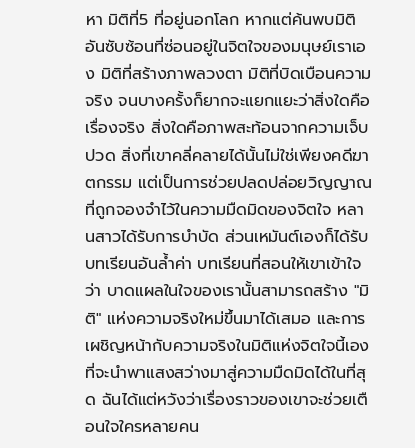หา มิติที่5 ที่อยู่นอกโลก หากแต่ค้นพบมิติอันซับซ้อนที่ซ่อนอยู่ในจิตใจของมนุษย์เราเอง มิติที่สร้างภาพลวงตา มิติที่บิดเบือนความจริง จนบางครั้งก็ยากจะแยกแยะว่าสิ่งใดคือเรื่องจริง สิ่งใดคือภาพสะท้อนจากความเจ็บปวด สิ่งที่เขาคลี่คลายได้นั้นไม่ใช่เพียงคดีฆาตกรรม แต่เป็นการช่วยปลดปล่อยวิญญาณที่ถูกจองจำไว้ในความมืดมิดของจิตใจ หลานสาวได้รับการบำบัด ส่วนเหมันต์เองก็ได้รับบทเรียนอันล้ำค่า บทเรียนที่สอนให้เขาเข้าใจว่า บาดแผลในใจของเรานั้นสามารถสร้าง "มิติ" แห่งความจริงใหม่ขึ้นมาได้เสมอ และการเผชิญหน้ากับความจริงในมิติแห่งจิตใจนี้เอง ที่จะนำพาแสงสว่างมาสู่ความมืดมิดได้ในที่สุด ฉันได้แต่หวังว่าเรื่องราวของเขาจะช่วยเตือนใจใครหลายคน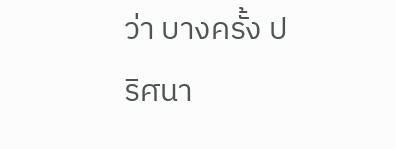ว่า บางครั้ง ปริศนา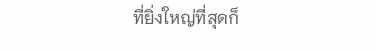ที่ยิ่งใหญ่ที่สุดก็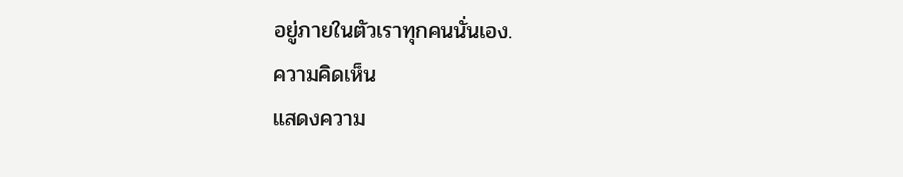อยู่ภายในตัวเราทุกคนนั่นเอง.
ความคิดเห็น
แสดงความ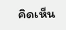คิดเห็น